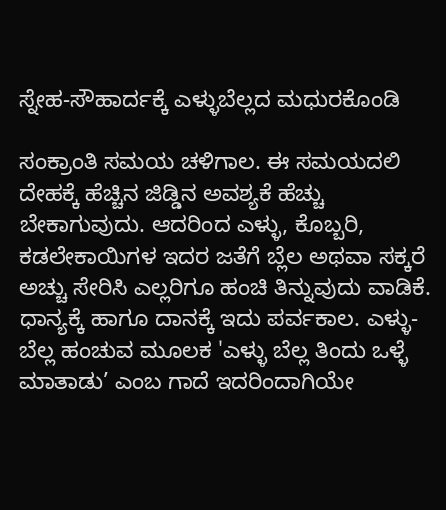ಸ್ನೇಹ-ಸೌಹಾರ್ದಕ್ಕೆ ಎಳ್ಳುಬೆಲ್ಲದ ಮಧುರಕೊಂಡಿ

ಸಂಕ್ರಾಂತಿ ಸಮಯ ಚಳಿಗಾಲ. ಈ ಸಮಯದಲಿ ದೇಹಕ್ಕೆ ಹೆಚ್ಚಿನ ಜಿಡ್ಡಿನ ಅವಶ್ಯಕೆ ಹೆಚ್ಚು ಬೇಕಾಗುವುದು. ಆದರಿಂದ ಎಳ್ಳು, ಕೊಬ್ಬರಿ, ಕಡಲೇಕಾಯಿಗಳ ಇದರ ಜತೆಗೆ ಬ್ಲೆಲ ಅಥವಾ ಸಕ್ಕರೆ ಅಚ್ಚು ಸೇರಿಸಿ ಎಲ್ಲರಿಗೂ ಹಂಚಿ ತಿನ್ನುವುದು ವಾಡಿಕೆ. ಧಾನ್ಯಕ್ಕೆ ಹಾಗೂ ದಾನಕ್ಕೆ ಇದು ಪರ್ವಕಾಲ. ಎಳ್ಳು-ಬೆಲ್ಲ ಹಂಚುವ ಮೂಲಕ 'ಎಳ್ಳು ಬೆಲ್ಲ ತಿಂದು ಒಳ್ಳೆ ಮಾತಾಡು’ ಎಂಬ ಗಾದೆ ಇದರಿಂದಾಗಿಯೇ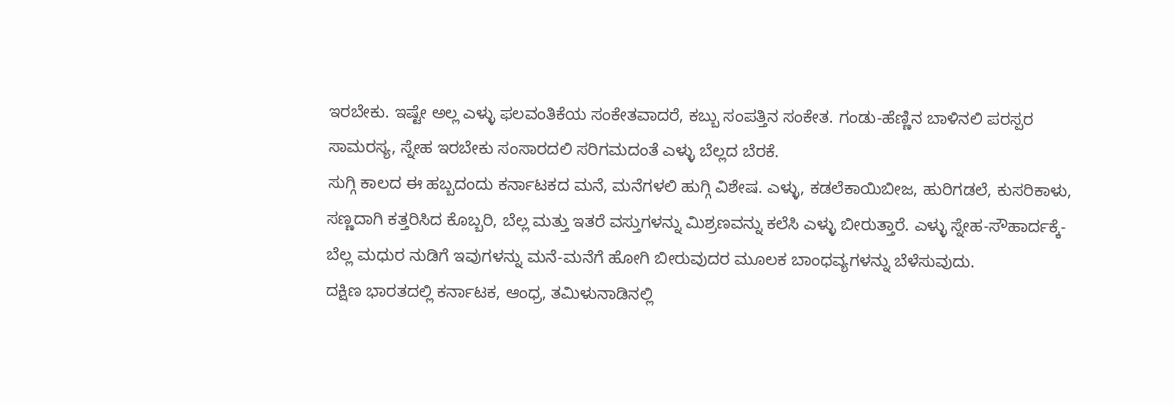ಇರಬೇಕು. ಇಷ್ಟೇ ಅಲ್ಲ ಎಳ್ಳು ಫಲವಂತಿಕೆಯ ಸಂಕೇತವಾದರೆ, ಕಬ್ಬು ಸಂಪತ್ತಿನ ಸಂಕೇತ. ಗಂಡು-ಹೆಣ್ಣಿನ ಬಾಳಿನಲಿ ಪರಸ್ಪರ ಸಾಮರಸ್ಯ, ಸ್ನೇಹ ಇರಬೇಕು ಸಂಸಾರದಲಿ ಸರಿಗಮದಂತೆ ಎಳ್ಳು ಬೆಲ್ಲದ ಬೆರಕೆ.
ಸುಗ್ಗಿ ಕಾಲದ ಈ ಹಬ್ಬದಂದು ಕರ್ನಾಟಕದ ಮನೆ, ಮನೆಗಳಲಿ ಹುಗ್ಗಿ ವಿಶೇಷ. ಎಳ್ಳು, ಕಡಲೆಕಾಯಿಬೀಜ, ಹುರಿಗಡಲೆ, ಕುಸರಿಕಾಳು, ಸಣ್ಣದಾಗಿ ಕತ್ತರಿಸಿದ ಕೊಬ್ಬರಿ, ಬೆಲ್ಲ ಮತ್ತು ಇತರೆ ವಸ್ತುಗಳನ್ನು ಮಿಶ್ರಣವನ್ನು ಕಲೆಸಿ ಎಳ್ಳು ಬೀರುತ್ತಾರೆ. ಎಳ್ಳು ಸ್ನೇಹ-ಸೌಹಾರ್ದಕ್ಕೆ-ಬೆಲ್ಲ ಮಧುರ ನುಡಿಗೆ ಇವುಗಳನ್ನು ಮನೆ-ಮನೆಗೆ ಹೋಗಿ ಬೀರುವುದರ ಮೂಲಕ ಬಾಂಧವ್ಯಗಳನ್ನು ಬೆಳೆಸುವುದು.
ದಕ್ಷಿಣ ಭಾರತದಲ್ಲಿ ಕರ್ನಾಟಕ, ಆಂಧ್ರ, ತಮಿಳುನಾಡಿನಲ್ಲಿ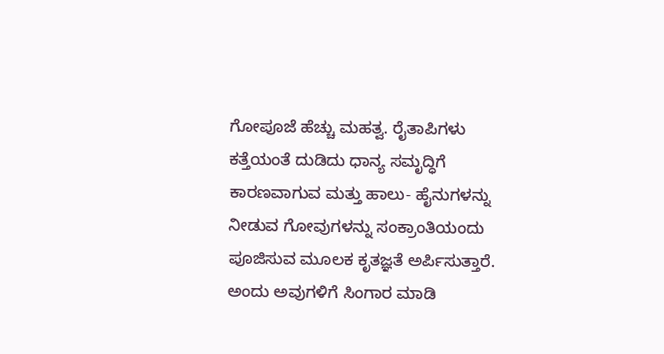ಗೋಪೂಜೆ ಹೆಚ್ಚು ಮಹತ್ವ. ರೈತಾಪಿಗಳು ಕತ್ತೆಯಂತೆ ದುಡಿದು ಧಾನ್ಯ ಸಮೃದ್ಧಿಗೆ ಕಾರಣವಾಗುವ ಮತ್ತು ಹಾಲು- ಹೈನುಗಳನ್ನು ನೀಡುವ ಗೋವುಗಳನ್ನು ಸಂಕ್ರಾಂತಿಯಂದು ಪೂಜಿಸುವ ಮೂಲಕ ಕೃತಜ್ಞತೆ ಅರ್ಪಿಸುತ್ತಾರೆ. ಅಂದು ಅವುಗಳಿಗೆ ಸಿಂಗಾರ ಮಾಡಿ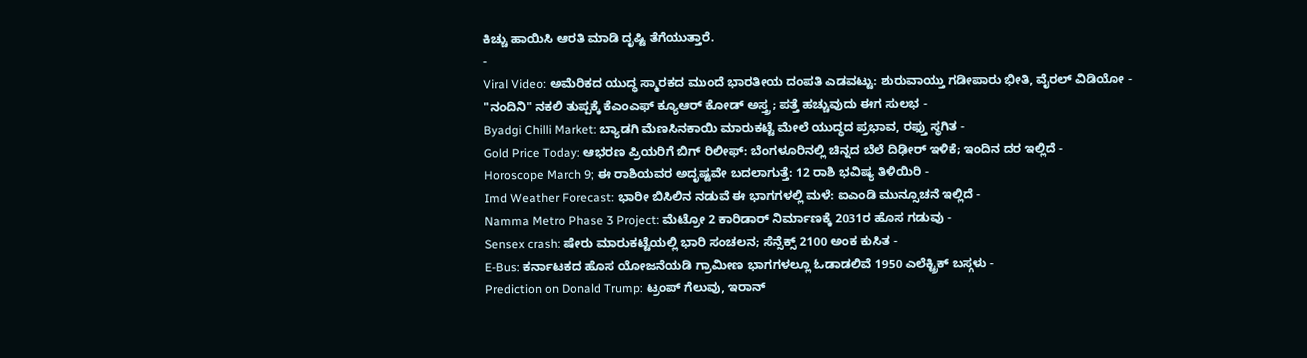ಕಿಚ್ಚು ಹಾಯಿಸಿ ಆರತಿ ಮಾಡಿ ದೃಷ್ಟಿ ತೆಗೆಯುತ್ತಾರೆ.
-
Viral Video: ಅಮೆರಿಕದ ಯುದ್ಧ ಸ್ಮಾರಕದ ಮುಂದೆ ಭಾರತೀಯ ದಂಪತಿ ಎಡವಟ್ಟು: ಶುರುವಾಯ್ತು ಗಡೀಪಾರು ಭೀತಿ, ವೈರಲ್ ವಿಡಿಯೋ -
"ನಂದಿನಿ" ನಕಲಿ ತುಪ್ಪಕ್ಕೆ ಕೆಎಂಎಫ್ ಕ್ಯೂಆರ್ ಕೋಡ್ ಅಸ್ತ್ರ; ಪತ್ತೆ ಹಚ್ಚುವುದು ಈಗ ಸುಲಭ -
Byadgi Chilli Market: ಬ್ಯಾಡಗಿ ಮೆಣಸಿನಕಾಯಿ ಮಾರುಕಟ್ಟೆ ಮೇಲೆ ಯುದ್ಧದ ಪ್ರಭಾವ, ರಫ್ತು ಸ್ಥಗಿತ -
Gold Price Today: ಆಭರಣ ಪ್ರಿಯರಿಗೆ ಬಿಗ್ ರಿಲೀಫ್: ಬೆಂಗಳೂರಿನಲ್ಲಿ ಚಿನ್ನದ ಬೆಲೆ ದಿಢೀರ್ ಇಳಿಕೆ; ಇಂದಿನ ದರ ಇಲ್ಲಿದೆ -
Horoscope March 9; ಈ ರಾಶಿಯವರ ಅದೃಷ್ಟವೇ ಬದಲಾಗುತ್ತೆ: 12 ರಾಶಿ ಭವಿಷ್ಯ ತಿಳಿಯಿರಿ -
Imd Weather Forecast: ಭಾರೀ ಬಿಸಿಲಿನ ನಡುವೆ ಈ ಭಾಗಗಳಲ್ಲಿ ಮಳೆ: ಐಎಂಡಿ ಮುನ್ಸೂಚನೆ ಇಲ್ಲಿದೆ -
Namma Metro Phase 3 Project: ಮೆಟ್ರೋ 2 ಕಾರಿಡಾರ್ ನಿರ್ಮಾಣಕ್ಕೆ 2031ರ ಹೊಸ ಗಡುವು -
Sensex crash: ಷೇರು ಮಾರುಕಟ್ಟೆಯಲ್ಲಿ ಭಾರಿ ಸಂಚಲನ; ಸೆನ್ಸೆಕ್ಸ್ 2100 ಅಂಕ ಕುಸಿತ -
E-Bus: ಕರ್ನಾಟಕದ ಹೊಸ ಯೋಜನೆಯಡಿ ಗ್ರಾಮೀಣ ಭಾಗಗಳಲ್ಲೂ ಓಡಾಡಲಿವೆ 1950 ಎಲೆಕ್ಟ್ರಿಕ್ ಬಸ್ಗಳು -
Prediction on Donald Trump: ಟ್ರಂಪ್ ಗೆಲುವು, ಇರಾನ್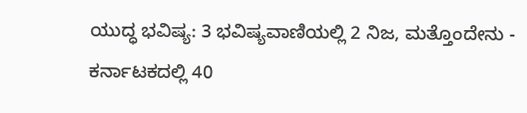ಯುದ್ಧ ಭವಿಷ್ಯ: 3 ಭವಿಷ್ಯವಾಣಿಯಲ್ಲಿ 2 ನಿಜ, ಮತ್ತೊಂದೇನು -
ಕರ್ನಾಟಕದಲ್ಲಿ 40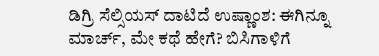ಡಿಗ್ರಿ ಸೆಲ್ಸಿಯಸ್ ದಾಟಿದೆ ಉಷ್ಣಾಂಶ: ಈಗಿನ್ನೂ ಮಾರ್ಚ್, ಮೇ ಕಥೆ ಹೇಗೆ? ಬಿಸಿಗಾಳಿಗೆ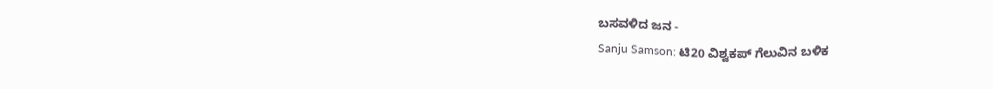ಬಸವಳಿದ ಜನ -
Sanju Samson: ಟಿ20 ವಿಶ್ವಕಪ್ ಗೆಲುವಿನ ಬಳಿಕ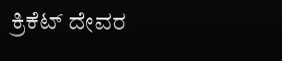ಕ್ರಿಕೆಟ್ ದೇವರ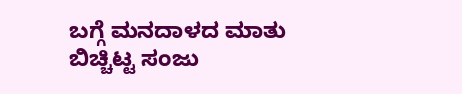ಬಗ್ಗೆ ಮನದಾಳದ ಮಾತು ಬಿಚ್ಚಿಟ್ಟ ಸಂಜು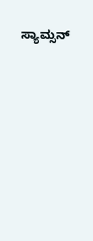ಸ್ಯಾಮ್ಸನ್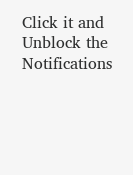Click it and Unblock the Notifications